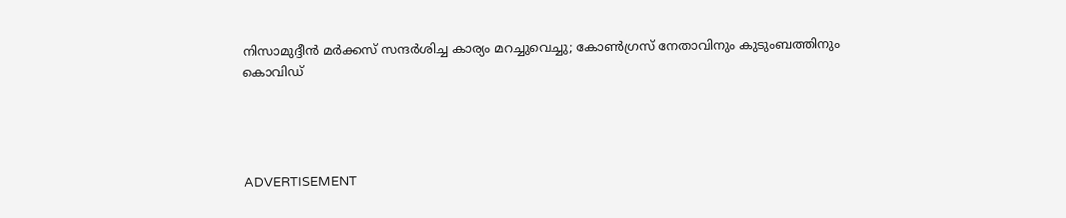നിസാമുദ്ദീന്‍ മര്‍ക്കസ് സന്ദര്‍ശിച്ച കാര്യം മറച്ചുവെച്ചു; കോണ്‍ഗ്രസ് നേതാവിനും കുടുംബത്തിനും കൊവിഡ്




ADVERTISEMENT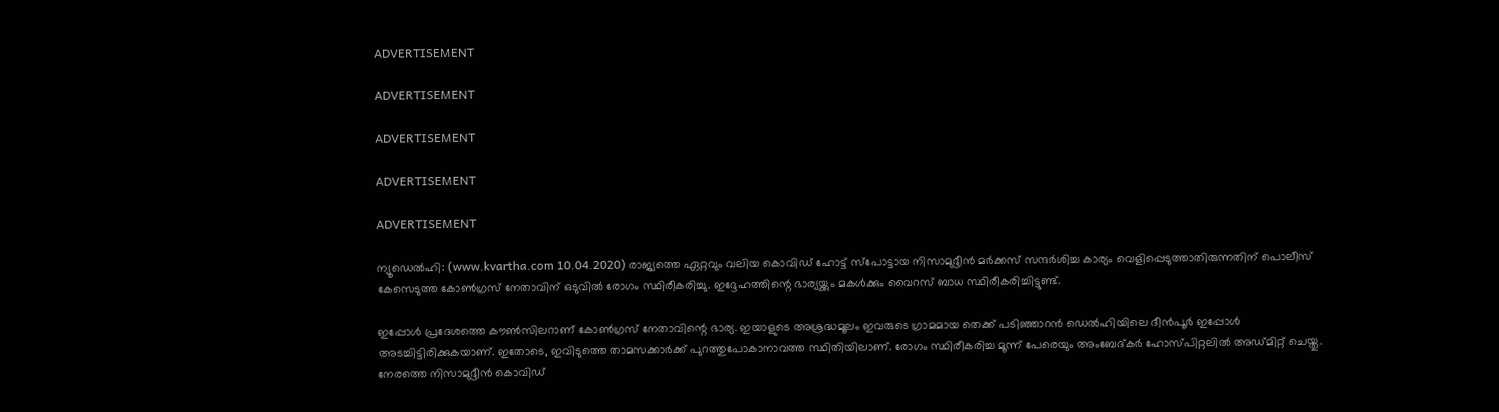ADVERTISEMENT

ADVERTISEMENT

ADVERTISEMENT

ADVERTISEMENT

ADVERTISEMENT

ന്യൂഡെല്‍ഹി: (www.kvartha.com 10.04.2020) രാജ്യത്തെ ഏറ്റവും വലിയ കൊവിഡ് ഹോട്ട് സ്പോട്ടായ നിസാമുദ്ദീന്‍ മര്‍ക്കസ് സന്ദര്‍ശിച്ച കാര്യം വെളിപ്പെടുത്താതിരുന്നതിന് പൊലീസ് കേസെടുത്ത കോണ്‍ഗ്രസ് നേതാവിന് ഒടുവില്‍ രോഗം സ്ഥിരീകരിച്ചു. ഇദ്ദേഹത്തിന്റെ ഭാര്യയ്ക്കും മകള്‍ക്കും വൈറസ് ബാധ സ്ഥിരീകരിച്ചിട്ടുണ്ട്.

ഇപ്പോള്‍ പ്രദേശത്തെ കൗണ്‍സിലറാണ് കോണ്‍ഗ്രസ് നേതാവിന്റെ ഭാര്യ. ഇയാളുടെ അശ്രദ്ധമൂലം ഇവരുടെ ഗ്രാമമായ തെക്ക് പടിഞ്ഞാറന്‍ ഡെല്‍ഹിയിലെ ദീന്‍പൂര്‍ ഇപ്പോള്‍ അടച്ചിട്ടിരിക്കുകയാണ്. ഇതോടെ, ഇവിടുത്തെ താമസക്കാര്‍ക്ക് പുറത്തുപോകാനാവത്ത സ്ഥിതിയിലാണ്. രോഗം സ്ഥിരീകരിച്ച മൂന്ന് പേരെയും അംബേദ്കര്‍ ഹോസ്പിറ്റലില്‍ അഡ്മിറ്റ് ചെയ്തു. നേരത്തെ നിസാമുദ്ദീന്‍ കൊവിഡ്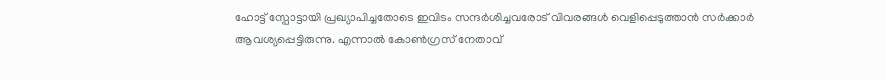ഹോട്ട് സ്പോട്ടായി പ്രഖ്യാപിച്ചതോടെ ഇവിടം സന്ദര്‍ശിച്ചവരോട് വിവരങ്ങള്‍ വെളിപ്പെടുത്താന്‍ സര്‍ക്കാര്‍ ആവശ്യപ്പെട്ടിരുന്നു. എന്നാല്‍ കോണ്‍ഗ്രസ് നേതാവ്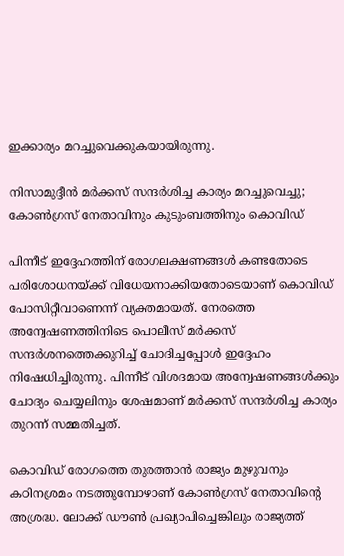ഇക്കാര്യം മറച്ചുവെക്കുകയായിരുന്നു.

നിസാമുദ്ദീന്‍ മര്‍ക്കസ് സന്ദര്‍ശിച്ച കാര്യം മറച്ചുവെച്ചു; കോണ്‍ഗ്രസ് നേതാവിനും കുടുംബത്തിനും കൊവിഡ്

പിന്നീട് ഇദ്ദേഹത്തിന് രോഗലക്ഷണങ്ങള്‍ കണ്ടതോടെ പരിശോധനയ്ക്ക് വിധേയനാക്കിയതോടെയാണ് കൊവിഡ് പോസിറ്റീവാണെന്ന് വ്യക്തമായത്. നേരത്തെ അന്വേഷണത്തിനിടെ പൊലീസ് മര്‍ക്കസ് സന്ദര്‍ശനത്തെക്കുറിച്ച് ചോദിച്ചപ്പോള്‍ ഇദ്ദേഹം നിഷേധിച്ചിരുന്നു. പിന്നീട് വിശദമായ അന്വേഷണങ്ങള്‍ക്കും ചോദ്യം ചെയ്യലിനും ശേഷമാണ് മര്‍ക്കസ് സന്ദര്‍ശിച്ച കാര്യം തുറന്ന് സമ്മതിച്ചത്.

കൊവിഡ് രോഗത്തെ തുരത്താന്‍ രാജ്യം മുഴുവനും കഠിനശ്രമം നടത്തുമ്പോഴാണ് കോണ്‍ഗ്രസ് നേതാവിന്റെ അശ്രദ്ധ. ലോക്ക് ഡൗണ്‍ പ്രഖ്യാപിച്ചെങ്കിലും രാജ്യത്ത്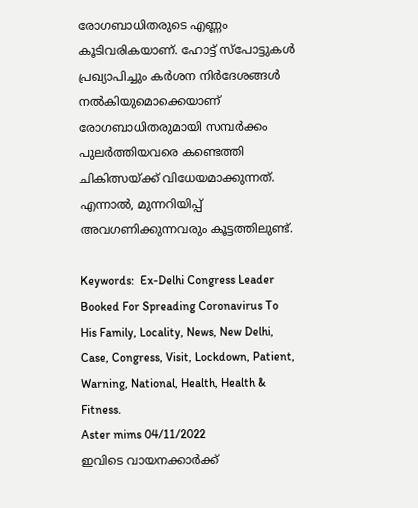രോഗബാധിതരുടെ എണ്ണം കൂടിവരികയാണ്. ഹോട്ട് സ്പോട്ടുകള്‍ പ്രഖ്യാപിച്ചും കര്‍ശന നിര്‍ദേശങ്ങള്‍ നല്‍കിയുമൊക്കെയാണ് രോഗബാധിതരുമായി സമ്പര്‍ക്കം പുലര്‍ത്തിയവരെ കണ്ടെത്തി ചികിത്സയ്ക്ക് വിധേയമാക്കുന്നത്. എന്നാല്‍, മുന്നറിയിപ്പ് അവഗണിക്കുന്നവരും കൂട്ടത്തിലുണ്ട്.

Keywords:  Ex-Delhi Congress Leader Booked For Spreading Coronavirus To His Family, Locality, News, New Delhi, Case, Congress, Visit, Lockdown, Patient, Warning, National, Health, Health & Fitness.
Aster mims 04/11/2022
ഇവിടെ വായനക്കാർക്ക്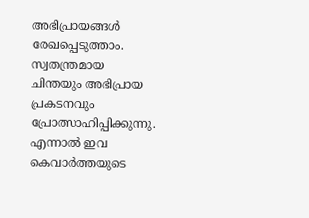അഭിപ്രായങ്ങൾ രേഖപ്പെടുത്താം. സ്വതന്ത്രമായ ചിന്തയും അഭിപ്രായ പ്രകടനവും പ്രോത്സാഹിപ്പിക്കുന്നു. എന്നാൽ ഇവ കെവാർത്തയുടെ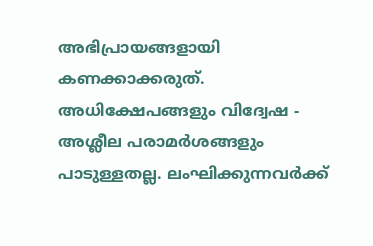അഭിപ്രായങ്ങളായി കണക്കാക്കരുത്. അധിക്ഷേപങ്ങളും വിദ്വേഷ - അശ്ലീല പരാമർശങ്ങളും പാടുള്ളതല്ല. ലംഘിക്കുന്നവർക്ക്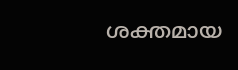ശക്തമായ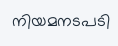നിയമനടപടി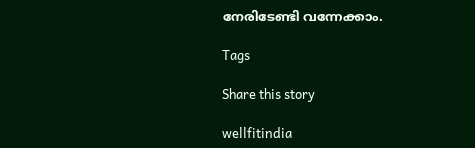നേരിടേണ്ടി വന്നേക്കാം.

Tags

Share this story

wellfitindia